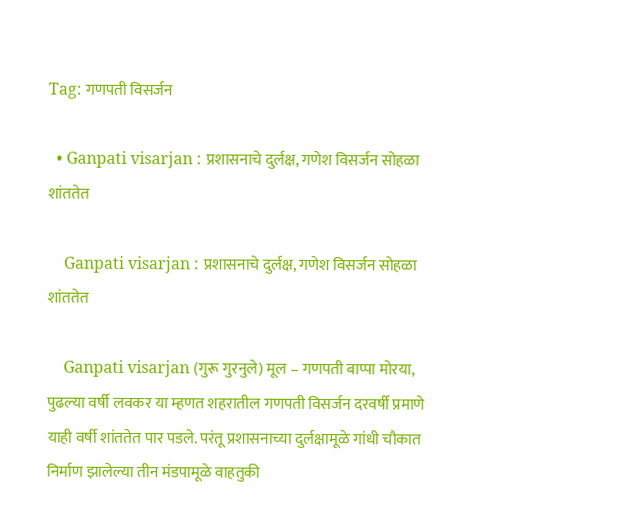Tag: गणपती विसर्जन

  • Ganpati visarjan : प्रशासनाचे दुर्लक्ष, गणेश विसर्जन सोहळा शांततेत

    Ganpati visarjan : प्रशासनाचे दुर्लक्ष, गणेश विसर्जन सोहळा शांततेत

    Ganpati visarjan (गुरू गुरनुले) मूल – गणपती बाप्पा मोरया, पुढल्या वर्षी लवकर या म्हणत शहरातील गणपती विसर्जन दरवर्षी प्रमाणे याही वर्षी शांततेत पार पडले. परंतू प्रशासनाच्या दुर्लक्षामूळे गांधी चौकात निर्माण झालेल्या तीन मंडपामूळे वाहतुकी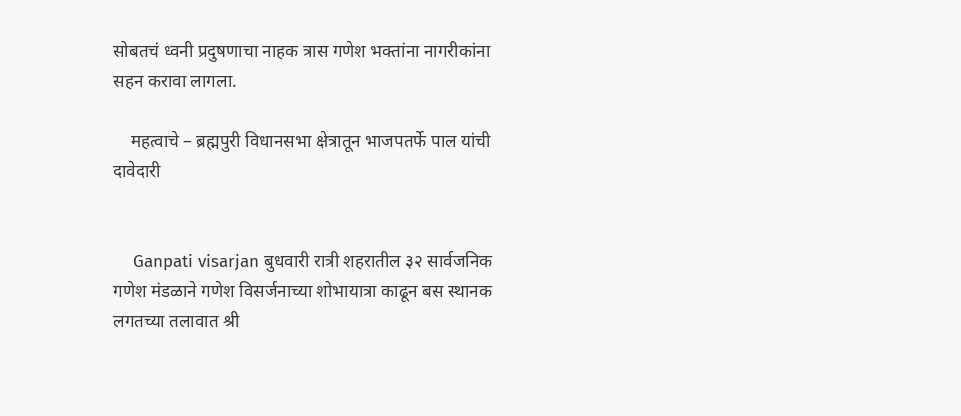सोबतचं ध्वनी प्रदुषणाचा नाहक त्रास गणेश भक्तांना नागरीकांना सहन करावा लागला.

    महत्वाचे – ब्रह्मपुरी विधानसभा क्षेत्रातून भाजपतर्फे पाल यांची दावेदारी


    Ganpati visarjan बुधवारी रात्री शहरातील ३२ सार्वजनिक गणेश मंडळाने गणेश विसर्जनाच्या शोभायात्रा काढून बस स्थानक लगतच्या तलावात श्री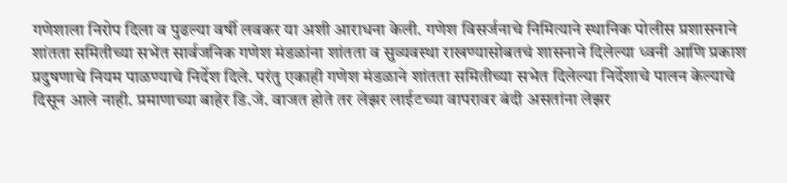गणेशाला निरोप दिला व पुढल्या वर्षी लवकर या अशी आराधना केली. गणेश विसर्जनाचे निमित्याने स्थानिक पोलीस प्रशासनाने शांतता समितीच्या सभेत सार्वजनिक गणेश मंडळांना शांतता व सुव्यवस्था राखण्यासोबतचं शासनाने दिलेल्या ध्वनी आणि प्रकाश प्रदुषणाचे नियम पाळण्याचे निर्देश दिले. परंतु एकाही गणेश मंडळाने शांतता समितीच्या सभेत दिलेल्या निर्देशाचे पालन केल्याचे दिसून आले नाही. प्रमाणाच्या बाहेर डि.जे. वाजत होते तर लेझर लाईटच्या वापरावर बंदी असतांना लेझर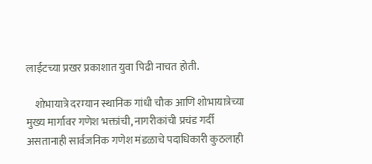लाईटच्या प्रखर प्रकाशात युवा पिढी नाचत होती.

    शोभायात्रे दरम्यान स्थानिक गांधी चौक आणि शोभायात्रेच्या मुख्य मार्गावर गणेश भक्तांची, नागरीकांची प्रचंड गर्दी असतानाही सार्वजनिक गणेश मंडळाचे पदाधिकारी कुठलाही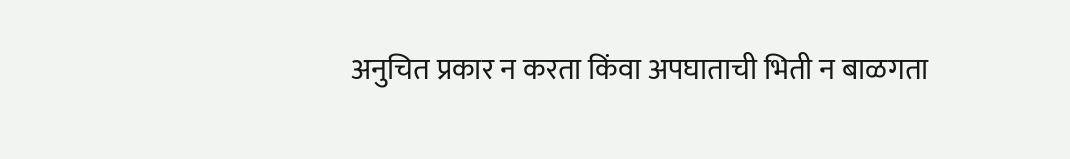अनुचित प्रकार न करता किंवा अपघाताची भिती न बाळगता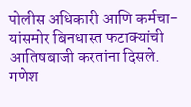पोलीस अधिकारी आणि कर्मचा-यांसमोर बिनधास्त फटाक्यांची आतिषबाजी करतांना दिसले. गणेश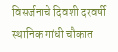विसर्जनाचे दिवशी दरवर्षी स्थानिक गांधी चौकात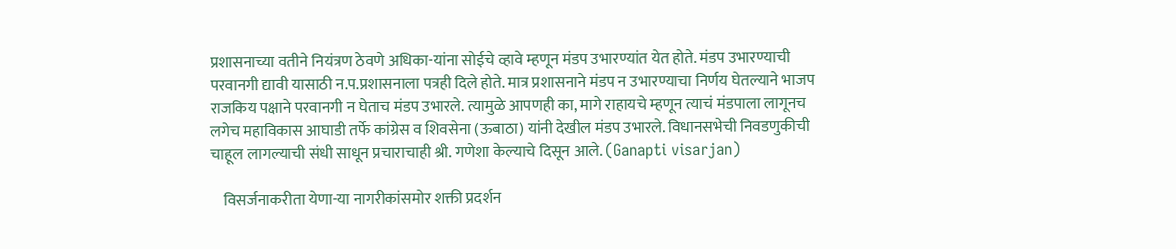प्रशासनाच्या वतीने नियंत्रण ठेवणे अधिका-यांना सोईचे व्हावे म्हणून मंडप उभारण्यांत येत होते. मंडप उभारण्याची परवानगी द्यावी यासाठी न.प.प्रशासनाला पत्रही दिले होते. मात्र प्रशासनाने मंडप न उभारण्याचा निर्णय घेतल्याने भाजप राजकिय पक्षाने परवानगी न घेताच मंडप उभारले. त्यामुळे आपणही का, मागे राहायचे म्हणून त्याचं मंडपाला लागूनच लगेच महाविकास आघाडी तर्फे कांग्रेस व शिवसेना (ऊबाठा) यांनी देखील मंडप उभारले. विधानसभेची निवडणुकीची चाहूल लागल्याची संधी साधून प्रचाराचाही श्री. गणेशा केल्याचे दिसून आले. (Ganapti visarjan)

    विसर्जनाकरीता येणा-या नागरीकांसमोर शक्ती प्रदर्शन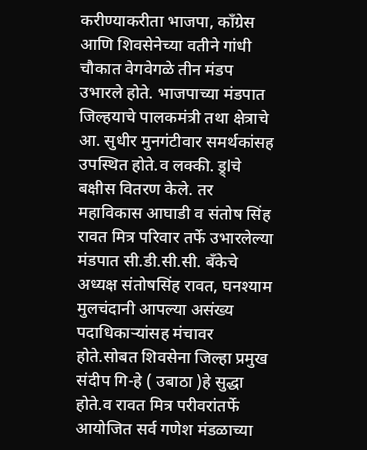करीण्याकरीता भाजपा, कॉंग्रेस आणि शिवसेनेच्या वतीने गांधी चौकात वेगवेगळे तीन मंडप उभारले होते. भाजपाच्या मंडपात जिल्हयाचे पालकमंत्री तथा क्षेत्राचे आ. सुधीर मुनगंटीवार समर्थकांसह उपस्थित होते.व लक्की. ड्र्lचे बक्षीस वितरण केले. तर महाविकास आघाडी व संतोष सिंह रावत मित्र परिवार तर्फे उभारलेल्या मंडपात सी.डी.सी.सी. बँकेचे अध्यक्ष संतोषसिंह रावत, घनश्याम मुलचंदानी आपल्या असंख्य पदाधिकाऱ्यांसह मंचावर होते.सोबत शिवसेना जिल्हा प्रमुख संदीप गि-हे ( उबाठा )हे सुद्धा होते.व रावत मित्र परीवरांतर्फे आयोजित सर्व गणेश मंडळाच्या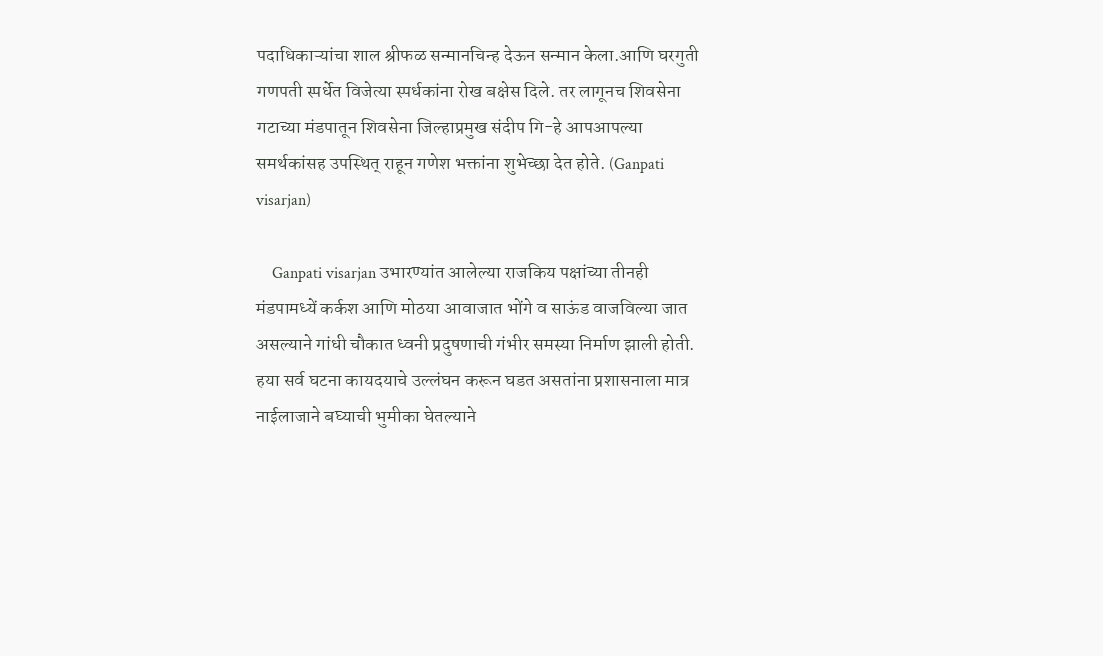पदाधिकाऱ्यांचा शाल श्रीफळ सन्मानचिन्ह देऊन सन्मान केला.आणि घरगुती गणपती स्पर्धेत विजेत्या स्पर्धकांना रोख बक्षेस दिले. तर लागूनच शिवसेना गटाच्या मंडपातून शिवसेना जिल्हाप्रमुख संदीप गि-हे आपआपल्या समर्थकांसह उपस्थित् राहून गणेश भक्तांना शुभेच्छा देत होते. (Ganpati visarjan)

    Ganpati visarjan उभारण्यांत आलेल्या राजकिय पक्षांच्या तीनही मंडपामध्यें कर्कश आणि मोठया आवाजात भोंगे व साऊंड वाजविल्या जात असल्याने गांधी चौकात ध्वनी प्रदुषणाची गंभीर समस्या निर्माण झाली होती. हया सर्व घटना कायदयाचे उल्लंघन करून घडत असतांना प्रशासनाला मात्र नाईलाजाने बघ्याची भुमीका घेतल्याने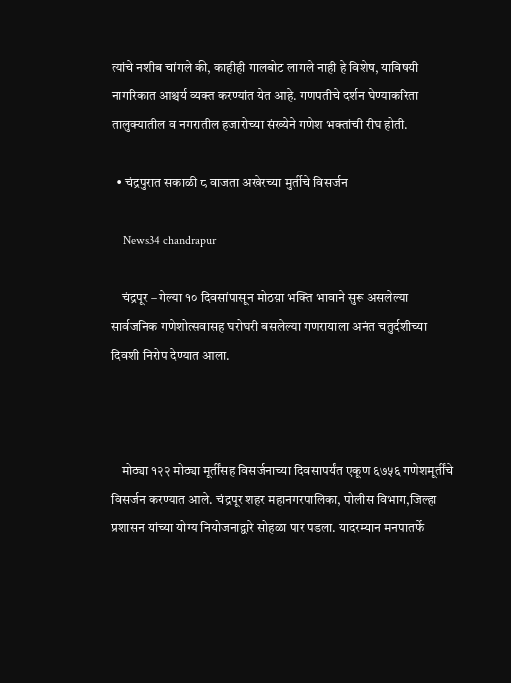त्यांचे नशीब चांगले की, काहीही गालबोट लागले नाही हे विशेष, याविषयी नागरिकात आश्चर्य व्यक्त करण्यांत येत आहे. गणपतीचे दर्शन घेण्याकरिता तालुक्यातील व नगरातील हजारोच्या संख्येने गणेश भक्तांची रीघ होती.

  • चंद्रपुरात सकाळी ८ वाजता अखेरच्या मुर्तीचे विसर्जन

    News34 chandrapur

    चंद्रपूर – गेल्या १० दिवसांपासून मोठय़ा भक्ति भावाने सुरू असलेल्या सार्वजनिक गणेशोत्सवासह घरोघरी बसलेल्या गणरायाला अनंत चतुर्दशीच्या दिवशी निरोप देण्यात आला.



    मोठ्या १२२ मोठ्या मूर्तींसह विसर्जनाच्या दिवसापर्यंत एकूण ६७५६ गणेशमूर्तींचे विसर्जन करण्यात आले. चंद्रपूर शहर महानगरपालिका, पोलीस विभाग,जिल्हा प्रशासन यांच्या योग्य नियोजनाद्वारे सोहळा पार पडला. यादरम्यान मनपातर्फे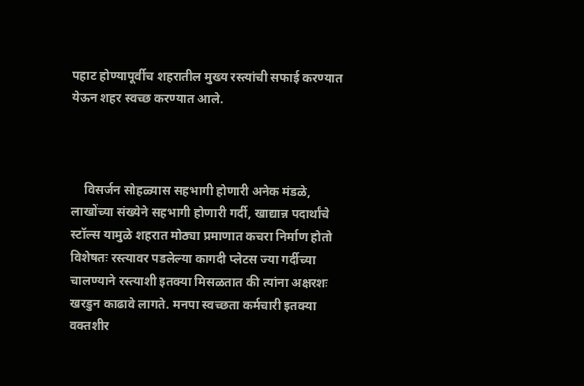पहाट होण्यापूर्वीच शहरातील मुख्य रस्त्यांची सफाई करण्यात येऊन शहर स्वच्छ करण्यात आले.



    विसर्जन सोहळ्यास सहभागी होणारी अनेक मंडळे, लाखोंच्या संख्येने सहभागी होणारी गर्दी, खाद्यान्न पदार्थांचे स्टॉल्स यामुळे शहरात मोठ्या प्रमाणात कचरा निर्माण होतो विशेषतः रस्त्यावर पडलेल्या कागदी प्लेटस ज्या गर्दीच्या चालण्याने रस्त्याशी इतक्या मिसळतात की त्यांना अक्षरशः खरडुन काढावे लागते. मनपा स्वच्छता कर्मचारी इतक्या वक्तशीर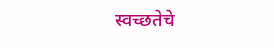स्वच्छतेचे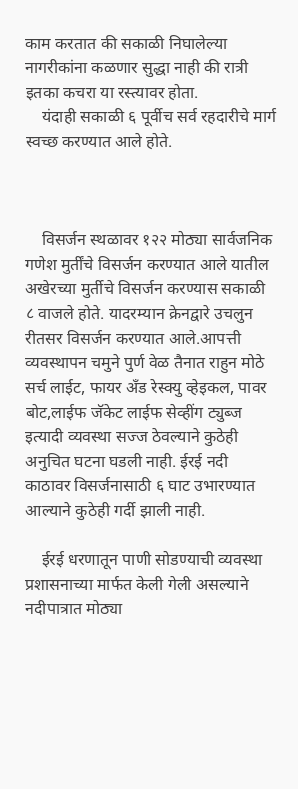काम करतात की सकाळी निघालेल्या नागरीकांना कळणार सुद्धा नाही की रात्री इतका कचरा या रस्त्यावर होता.
    यंदाही सकाळी ६ पूर्वीच सर्व रहदारीचे मार्ग स्वच्छ करण्यात आले होते.



    विसर्जन स्थळावर १२२ मोठ्या सार्वजनिक गणेश मुर्तींचे विसर्जन करण्यात आले यातील अखेरच्या मुर्तीचे विसर्जन करण्यास सकाळी ८ वाजले होते. यादरम्यान क्रेनद्वारे उचलुन रीतसर विसर्जन करण्यात आले.आपत्ती व्यवस्थापन चमुने पुर्ण वेळ तैनात राहुन मोठे सर्च लाईट, फायर अँड रेस्क्यु व्हेइकल, पावर बोट,लाईफ जॅकेट लाईफ सेव्हींग ट्युब्ज इत्यादी व्यवस्था सज्ज ठेवल्याने कुठेही अनुचित घटना घडली नाही. ईरई नदी काठावर विसर्जनासाठी ६ घाट उभारण्यात आल्याने कुठेही गर्दी झाली नाही.

    ईरई धरणातून पाणी सोडण्याची व्यवस्था प्रशासनाच्या मार्फत केली गेली असल्याने नदीपात्रात मोठ्या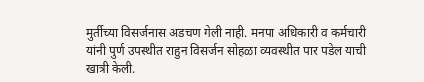मुर्तीच्या विसर्जनास अडचण गेली नाही. मनपा अधिकारी व कर्मचारी यांनी पुर्ण उपस्थीत राहुन विसर्जन सोहळा व्यवस्थीत पार पडेल याची खात्री केली.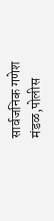सार्वजनिक गणेश मंडळ,पोलीस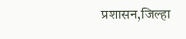प्रशासन,जिल्हा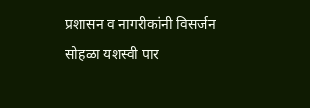प्रशासन व नागरीकांनी विसर्जन सोहळा यशस्वी पार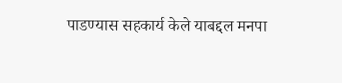पाडण्यास सहकार्य केले याबद्दल मनपा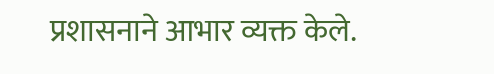प्रशासनाने आभार व्यक्त केले.